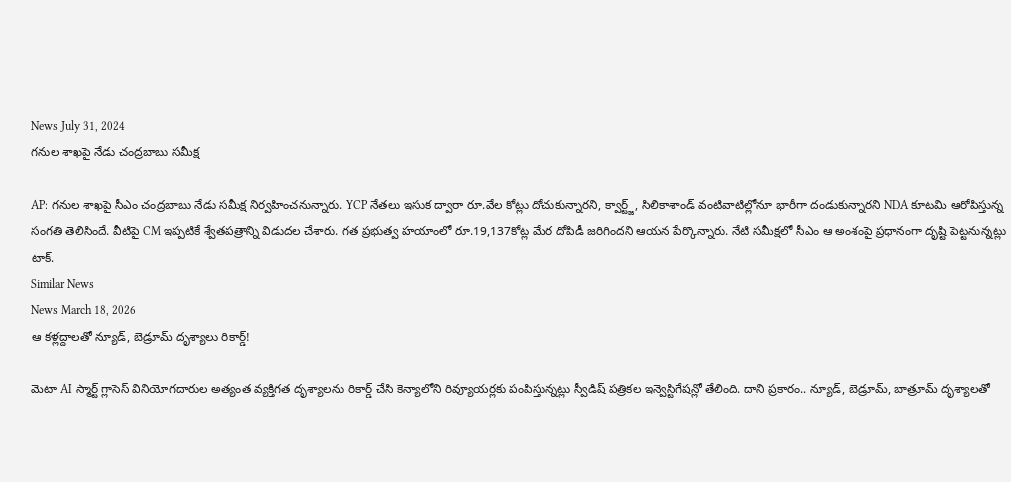News July 31, 2024
గనుల శాఖపై నేడు చంద్రబాబు సమీక్ష

AP: గనుల శాఖపై సీఎం చంద్రబాబు నేడు సమీక్ష నిర్వహించనున్నారు. YCP నేతలు ఇసుక ద్వారా రూ.వేల కోట్లు దోచుకున్నారని, క్వార్ట్జ్, సిలికాశాండ్ వంటివాటిల్లోనూ భారీగా దండుకున్నారని NDA కూటమి ఆరోపిస్తున్న సంగతి తెలిసిందే. వీటిపై CM ఇప్పటికే శ్వేతపత్రాన్ని విడుదల చేశారు. గత ప్రభుత్వ హయాంలో రూ.19,137కోట్ల మేర దోపిడీ జరిగిందని ఆయన పేర్కొన్నారు. నేటి సమీక్షలో సీఎం ఆ అంశంపై ప్రధానంగా దృష్టి పెట్టనున్నట్లు టాక్.
Similar News
News March 18, 2026
ఆ కళ్లద్దాలతో న్యూడ్, బెడ్రూమ్ దృశ్యాలు రికార్డ్!

మెటా AI స్మార్ట్ గ్లాసెస్ వినియోగదారుల అత్యంత వ్యక్తిగత దృశ్యాలను రికార్డ్ చేసి కెన్యాలోని రివ్యూయర్లకు పంపిస్తున్నట్లు స్వీడిష్ పత్రికల ఇన్వెస్టిగేషన్లో తేలింది. దాని ప్రకారం.. న్యూడ్, బెడ్రూమ్, బాత్రూమ్ దృశ్యాలతో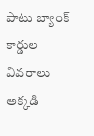పాటు బ్యాంక్ కార్డుల వివరాలు అక్కడి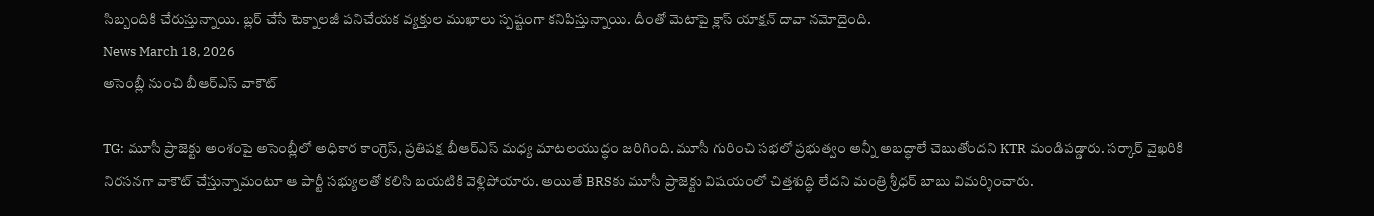సిబ్బందికి చేరుస్తున్నాయి. బ్లర్ చేసే టెక్నాలజీ పనిచేయక వ్యక్తుల ముఖాలు స్పష్టంగా కనిపిస్తున్నాయి. దీంతో మెటాపై క్లాస్ యాక్షన్ దావా నమోదైంది.
News March 18, 2026
అసెంబ్లీ నుంచి బీఆర్ఎస్ వాకౌట్

TG: మూసీ ప్రాజెక్టు అంశంపై అసెంబ్లీలో అధికార కాంగ్రెస్, ప్రతిపక్ష బీఆర్ఎస్ మధ్య మాటలయుద్ధం జరిగింది. మూసీ గురించి సభలో ప్రభుత్వం అన్నీ అబద్ధాలే చెబుతోందని KTR మండిపడ్డారు. సర్కార్ వైఖరికి నిరసనగా వాకౌట్ చేస్తున్నామంటూ ఆ పార్టీ సభ్యులతో కలిసి బయటికి వెళ్లిపోయారు. అయితే BRSకు మూసీ ప్రాజెక్టు విషయంలో చిత్తశుద్ధి లేదని మంత్రి శ్రీధర్ బాబు విమర్శించారు.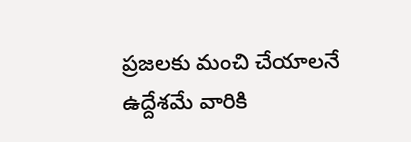ప్రజలకు మంచి చేయాలనే ఉద్దేశమే వారికి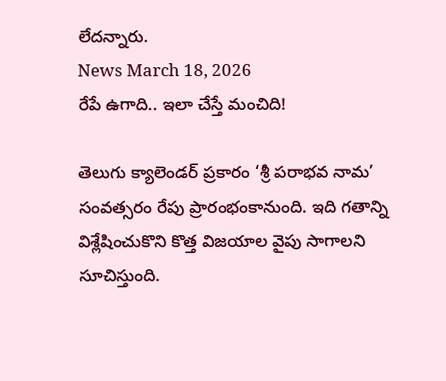లేదన్నారు.
News March 18, 2026
రేపే ఉగాది.. ఇలా చేస్తే మంచిది!

తెలుగు క్యాలెండర్ ప్రకారం ‘శ్రీ పరాభవ నామ’ సంవత్సరం రేపు ప్రారంభంకానుంది. ఇది గతాన్ని విశ్లేషించుకొని కొత్త విజయాల వైపు సాగాలని సూచిస్తుంది.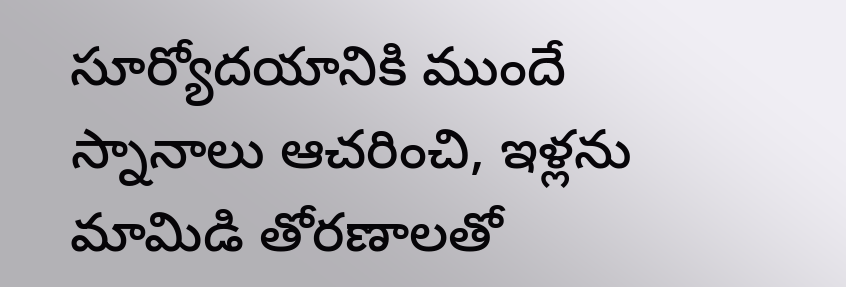సూర్యోదయానికి ముందే స్నానాలు ఆచరించి, ఇళ్లను మామిడి తోరణాలతో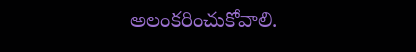అలంకరించుకోవాలి.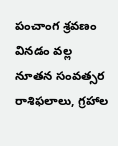పంచాంగ శ్రవణం వినడం వల్ల నూతన సంవత్సర రాశిఫలాలు, గ్రహాల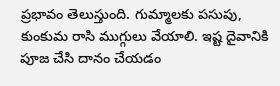ప్రభావం తెలుస్తుంది. గుమ్మాలకు పసుపు, కుంకుమ రాసి ముగ్గులు వేయాలి. ఇష్ట దైవానికి పూజ చేసి దానం చేయడం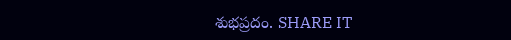శుభప్రదం. SHARE IT